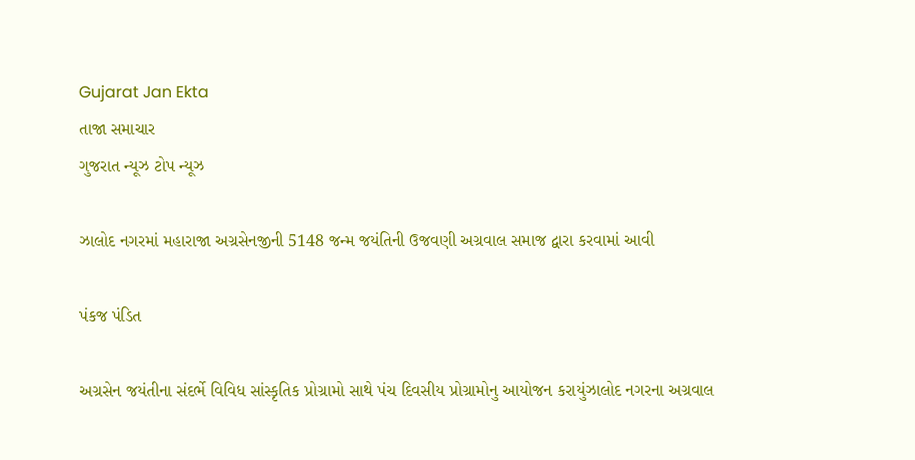Gujarat Jan Ekta
તાજા સમાચાર
ગુજરાત ન્યૂઝ ટોપ ન્યૂઝ

ઝાલોદ નગરમાં મહારાજા અગ્રસેનજીની 5148 જન્મ જયંતિની ઉજવણી અગ્રવાલ સમાજ દ્વારા કરવામાં આવી

પંકજ પંડિત

અગ્રસેન જયંતીના સંદર્ભે વિવિધ સાંસ્કૃતિક પ્રોગ્રામો સાથે પંચ દિવસીય પ્રોગ્રામોનુ આયોજન કરાયુંઝાલોદ નગરના અગ્રવાલ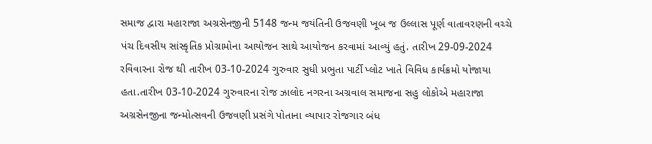સમાજ દ્વારા મહારાજા અગ્રસેનજીની 5148 જન્મ જયંતિની ઉજવણી ખૂબ જ ઉલ્લાસ પૂર્ણ વાતાવરણની વચ્ચે પંચ દિવસીય સાંસ્કૃતિક પ્રોગ્રામોના આયોજન સાથે આયોજન કરવામાં આવ્યું હતું. તારીખ 29-09-2024 રવિવારના રોજ થી તારીખ 03-10-2024 ગુરુવાર સુધી પ્રભુતા પાર્ટી પ્લોટ ખાતે વિવિધ કાર્યક્રમો યોજાયા હતા.તારીખ 03-10-2024 ગુરુવારના રોજ ઝાલોદ નગરના અગ્રવાલ સમાજના સહુ લોકોએ મહારાજા અગ્રસેનજીના જન્મોત્સવની ઉજવણી પ્રસંગે પોતાના વ્યાપાર રોજગાર બંધ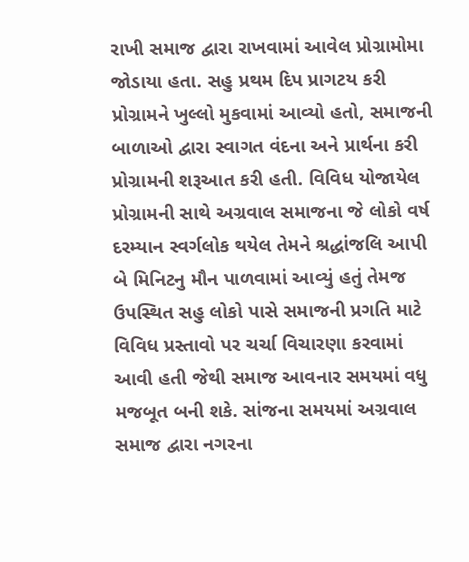રાખી સમાજ દ્વારા રાખવામાં આવેલ પ્રોગ્રામોમા જોડાયા હતા. સહુ પ્રથમ દિપ પ્રાગટય કરી પ્રોગ્રામને ખુલ્લો મુકવામાં આવ્યો હતો, સમાજની બાળાઓ દ્વારા સ્વાગત વંદના અને પ્રાર્થના કરી પ્રોગ્રામની શરૂઆત કરી હતી. વિવિધ યોજાયેલ પ્રોગ્રામની સાથે અગ્રવાલ સમાજના જે લોકો વર્ષ દરમ્યાન સ્વર્ગલોક થયેલ તેમને શ્રદ્ધાંજલિ આપી બે મિનિટનુ મૌન પાળવામાં આવ્યું હતું તેમજ ઉપસ્થિત સહુ લોકો પાસે સમાજની પ્રગતિ માટે વિવિધ પ્રસ્તાવો પર ચર્ચા વિચારણા કરવામાં આવી હતી જેથી સમાજ આવનાર સમયમાં વધુ મજબૂત બની શકે. સાંજના સમયમાં અગ્રવાલ સમાજ દ્વારા નગરના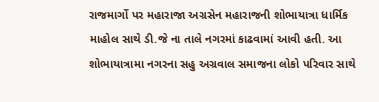રાજમાર્ગો પર મહારાજા અગ્રસેન મહારાજની શોભાયાત્રા ધાર્મિક માહોલ સાથે ડી.જે ના તાલે નગરમાં કાઢવામાં આવી હતી. આ શોભાયાત્રામા નગરના સહુ અગ્રવાલ સમાજના લોકો પરિવાર સાથે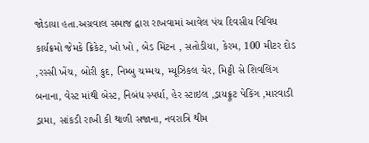જોડાયા હતા.અગ્રવાલ સમાજ દ્વારા રાખવામાં આવેલ પંચ દિવસીય વિવિધ કાર્યક્રમો જેમકે ક્રિકેટ, ખો ખો , બેડ મિંટન , સતોડીયા, કેરમ, 100 મીટર દોડ ,રસ્સી ખેંચ, બોરી કુદ, નિમ્બુ ચમ્મચ, મ્યૂઝિકલ ચેર, મિટ્ટી સે શિવલિંગ બનાના, વેસ્ટ માંથી બેસ્ટ, નિબંધ સ્પર્ધા, હેર સ્ટાઇલ ,ડ્રાયફ્રૂટ પેકિંગ ,મારવાડી ડ્રામા, સાંકડી રાખી કી થાળી સજાના, નવરાત્રિ થીમ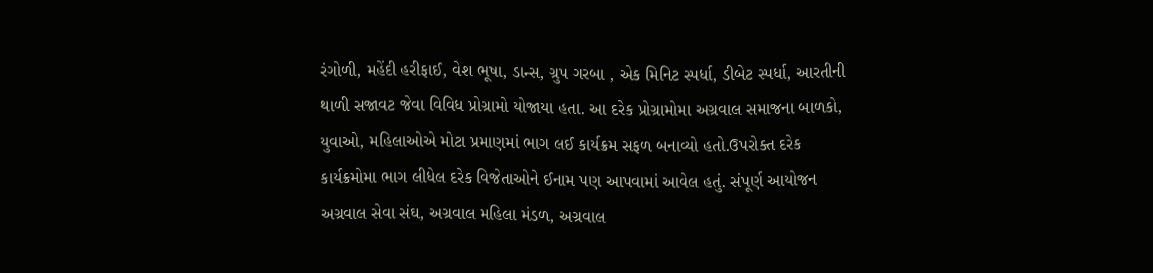રંગોળી, મહેંદી હરીફાઈ, વેશ ભૂષા, ડાન્સ, ગ્રુપ ગરબા , એક મિનિટ સ્પર્ધા, ડીબેટ સ્પર્ધા, આરતીની થાળી સજાવટ જેવા વિવિધ પ્રોગ્રામો યોજાયા હતા. આ દરેક પ્રોગ્રામોમા અગ્રવાલ સમાજના બાળકો, યુવાઓ, મહિલાઓએ મોટા પ્રમાણમાં ભાગ લઈ કાર્યક્રમ સફળ બનાવ્યો હતો.ઉપરોક્ત દરેક કાર્યક્રમોમા ભાગ લીધેલ દરેક વિજેતાઓને ઈનામ પણ આપવામાં આવેલ હતું. સંપૂર્ણ આયોજન અગ્રવાલ સેવા સંઘ, અગ્રવાલ મહિલા મંડળ, અગ્રવાલ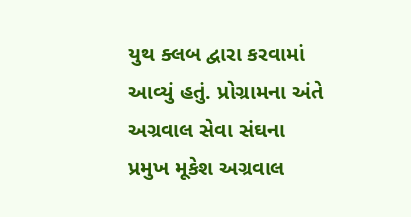યુથ ક્લબ દ્વારા કરવામાં આવ્યું હતું. પ્રોગ્રામના અંતે અગ્રવાલ સેવા સંઘના પ્રમુખ મૂકેશ અગ્રવાલ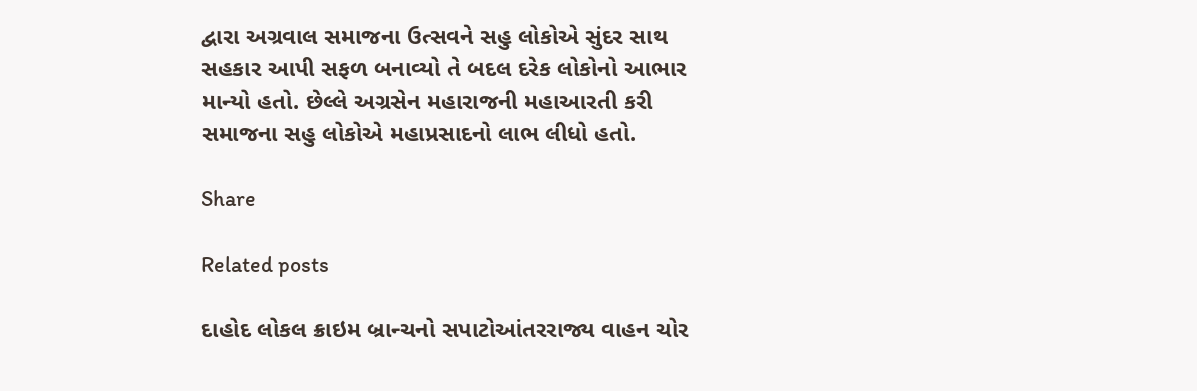દ્વારા અગ્રવાલ સમાજના ઉત્સવને સહુ લોકોએ સુંદર સાથ સહકાર આપી સફળ બનાવ્યો તે બદલ દરેક લોકોનો આભાર માન્યો હતો. છેલ્લે અગ્રસેન મહારાજની મહાઆરતી કરી સમાજના સહુ લોકોએ મહાપ્રસાદનો લાભ લીધો હતો.

Share

Related posts

દાહોદ લોકલ ક્રાઇમ બ્રાન્ચનો સપાટોઆંતરરાજ્ય વાહન ચોર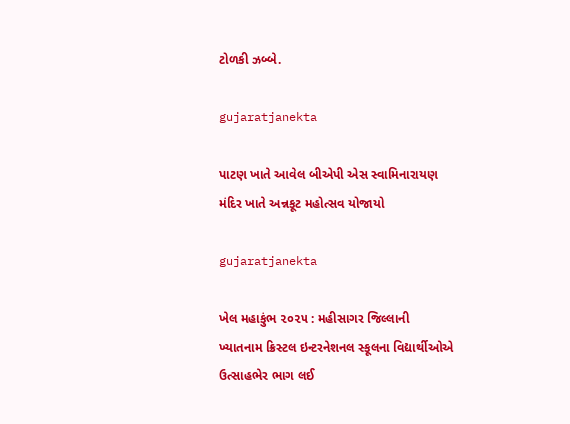ટોળકી ઝબ્બે.

gujaratjanekta

પાટણ ખાતે આવેલ બીએપી એસ સ્વામિનારાયણ મંદિર ખાતે અન્નકૂટ મહોત્સવ યોજાયો

gujaratjanekta

ખેલ મહાકુંભ ૨૦૨૫ : મહીસાગર જિલ્લાની ખ્યાતનામ ક્રિસ્ટલ ઇન્ટરનેશનલ સ્કૂલના વિદ્યાર્થીઓએ ઉત્સાહભેર ભાગ લઈ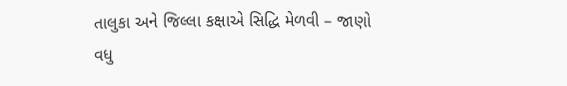તાલુકા અને જિલ્લા કક્ષાએ સિદ્ધિ મેળવી – જાણો વધુ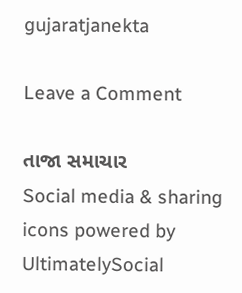gujaratjanekta

Leave a Comment

તાજા સમાચાર
Social media & sharing icons powered by UltimatelySocial